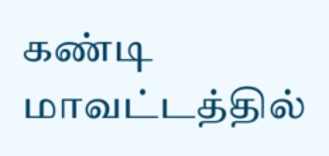கண்டி மாவட்டத்தில்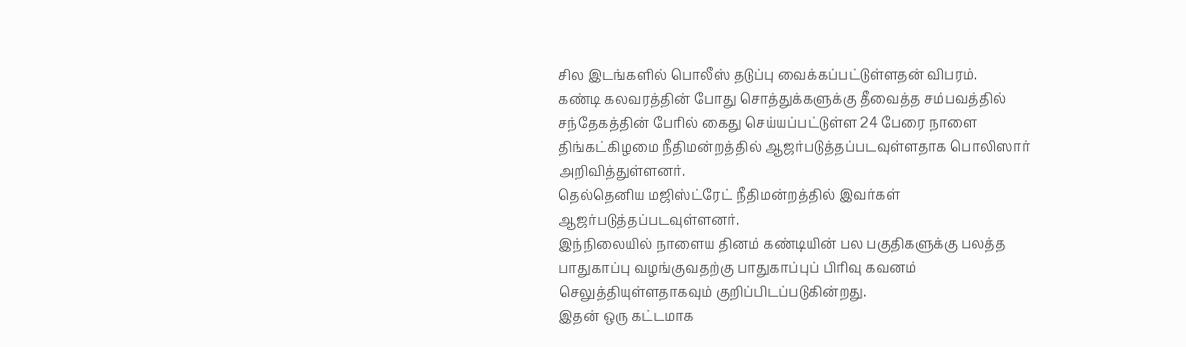சில இடங்களில் பொலீஸ் தடுப்பு வைக்கப்பட்டுள்ளதன் விபரம்.
கண்டி கலவரத்தின் போது சொத்துக்களுக்கு தீவைத்த சம்பவத்தில் சந்தேகத்தின் பேரில் கைது செய்யப்பட்டுள்ள 24 பேரை நாளை திங்கட்கிழமை நீதிமன்றத்தில் ஆஜர்படுத்தப்படவுள்ளதாக பொலிஸார் அறிவித்துள்ளனர்.
தெல்தெனிய மஜிஸ்ட்ரேட் நீதிமன்றத்தில் இவர்கள் ஆஜர்படுத்தப்படவுள்ளனர்.
இந்நிலையில் நாளைய தினம் கண்டியின் பல பகுதிகளுக்கு பலத்த பாதுகாப்பு வழங்குவதற்கு பாதுகாப்புப் பிரிவு கவனம் செலுத்தியுள்ளதாகவும் குறிப்பிடப்படுகின்றது.
இதன் ஒரு கட்டமாக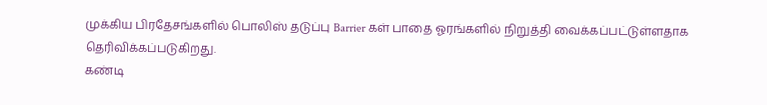முக்கிய பிரதேசங்களில் பொலிஸ் தடுப்பு Barrier கள் பாதை ஓரங்களில் நிறுத்தி வைக்கப்பட்டுள்ளதாக தெரிவிக்கப்படுகிறது.
கண்டி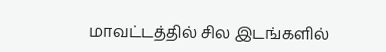மாவட்டத்தில் சில இடங்களில்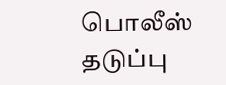பொலீஸ் தடுப்பு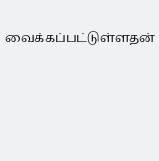வைக்கப்பட்டுள்ளதன்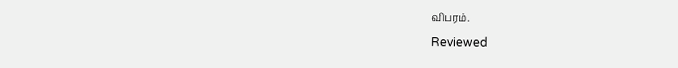விபரம்.
Reviewed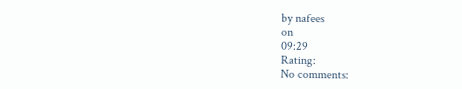by nafees
on
09:29
Rating:
No comments: